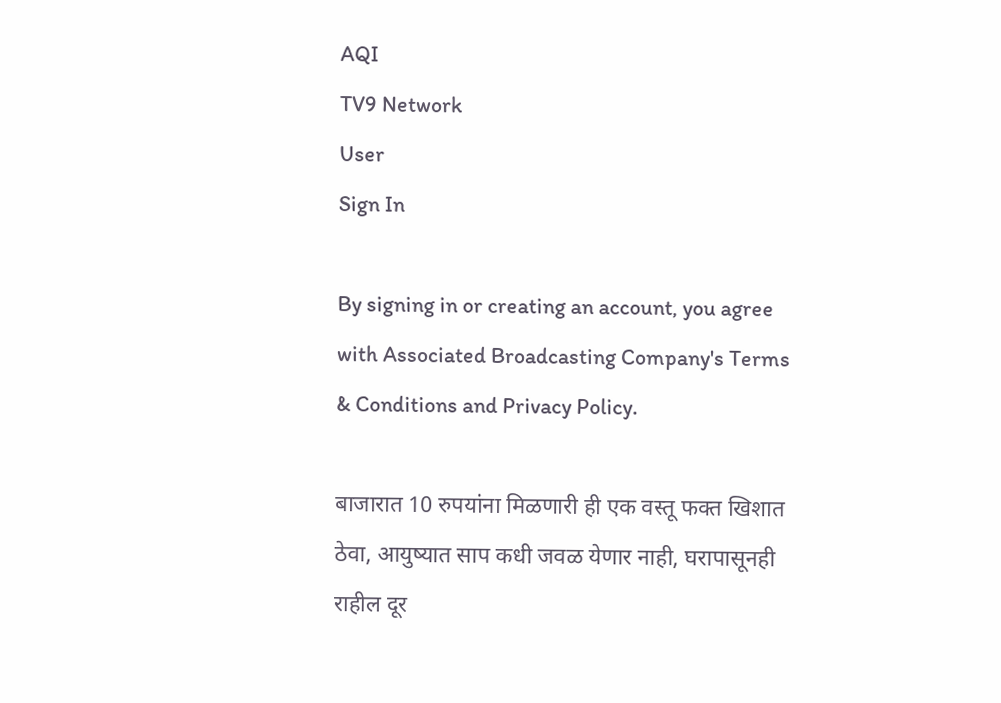AQI
TV9 Network
User
Sign In

By signing in or creating an account, you agree with Associated Broadcasting Company's Terms & Conditions and Privacy Policy.

बाजारात 10 रुपयांना मिळणारी ही एक वस्तू फक्त खिशात ठेवा, आयुष्यात साप कधी जवळ येणार नाही, घरापासूनही राहील दूर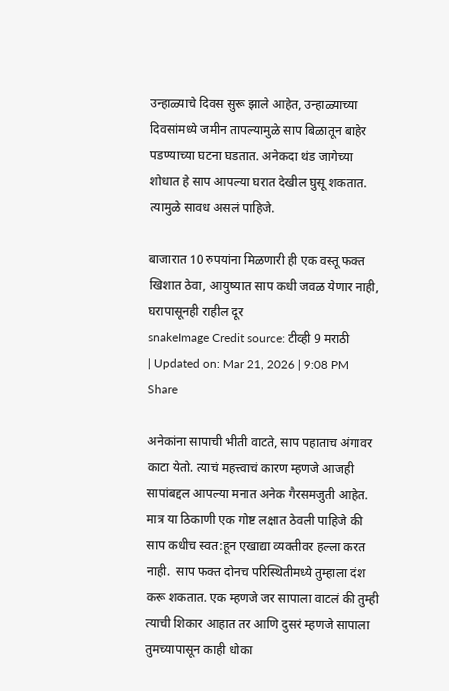उन्हाळ्याचे दिवस सुरू झाले आहेत, उन्हाळ्याच्या दिवसांमध्ये जमीन तापल्यामुळे साप बिळातून बाहेर पडण्याच्या घटना घडतात. अनेकदा थंड जागेच्या शोधात हे साप आपल्या घरात देखील घुसू शकतात. त्यामुळे सावध असलं पाहिजे.

बाजारात 10 रुपयांना मिळणारी ही एक वस्तू फक्त खिशात ठेवा, आयुष्यात साप कधी जवळ येणार नाही, घरापासूनही राहील दूर
snakeImage Credit source: टीव्ही 9 मराठी
| Updated on: Mar 21, 2026 | 9:08 PM
Share

अनेकांना सापाची भीती वाटते, साप पहाताच अंगावर काटा येतो. त्याचं महत्त्वाचं कारण म्हणजे आजही सापांबद्दल आपल्या मनात अनेक गैरसमजुती आहेत. मात्र या ठिकाणी एक गोष्ट लक्षात ठेवली पाहिजे की साप कधीच स्वत:हून एखाद्या व्यक्तीवर हल्ला करत नाही.  साप फक्त दोनच परिस्थितीमध्ये तुम्हाला दंश करू शकतात. एक म्हणजे जर सापाला वाटलं की तुम्ही त्याची शिकार आहात तर आणि दुसरं म्हणजे सापाला तुमच्यापासून काही धोका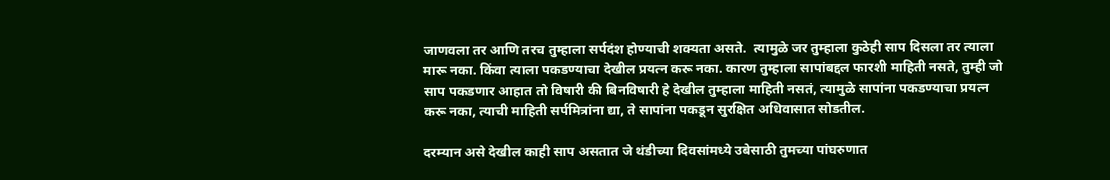जाणवला तर आणि तरच तुम्हाला सर्पदंश होण्याची शक्यता असते.  त्यामुळे जर तुम्हाला कुठेही साप दिसला तर त्याला मारू नका. किंवा त्याला पकडण्याचा देखील प्रयत्न करू नका. कारण तुम्हाला सापांबद्दल फारशी माहिती नसते, तुम्ही जो साप पकडणार आहात तो विषारी की बिनविषारी हे देखील तुम्हाला माहिती नसतं, त्यामुळे सापांना पकडण्याचा प्रयत्न करू नका, त्याची माहिती सर्पमित्रांना द्या, ते सापांना पकडून सुरक्षित अधिवासात सोडतील.

दरम्यान असे देखील काही साप असतात जे थंडीच्या दिवसांमध्ये उबेसाठी तुमच्या पांघरुणात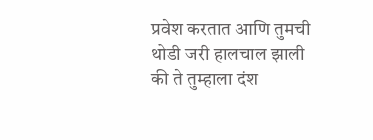प्रवेश करतात आणि तुमची थोडी जरी हालचाल झाली की ते तुम्हाला दंश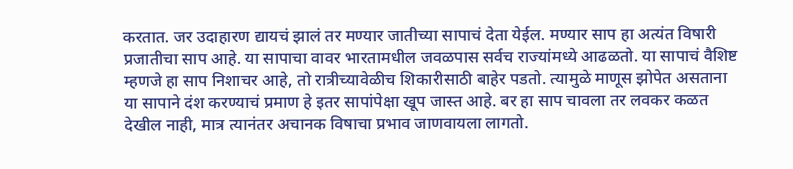करतात. जर उदाहारण द्यायचं झालं तर मण्यार जातीच्या सापाचं देता येईल. मण्यार साप हा अत्यंत विषारी प्रजातीचा साप आहे. या सापाचा वावर भारतामधील जवळपास सर्वच राज्यांमध्ये आढळतो. या सापाचं वैशिष्ट म्हणजे हा साप निशाचर आहे, तो रात्रीच्यावेळीच शिकारीसाठी बाहेर पडतो. त्यामुळे माणूस झोपेत असताना या सापाने दंश करण्याचं प्रमाण हे इतर सापांपेक्षा खूप जास्त आहे. बर हा साप चावला तर लवकर कळत देखील नाही, मात्र त्यानंतर अचानक विषाचा प्रभाव जाणवायला लागतो.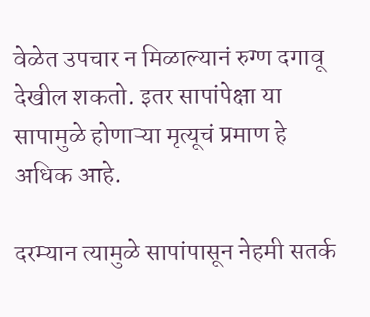वेळेत उपचार न मिळाल्यानं रुग्ण दगावू देखील शकतो. इतर सापांपेक्षा या सापामुळे होणाऱ्या मृत्यूचं प्रमाण हे अधिक आहे.

दरम्यान त्यामुळे सापांपासून नेहमी सतर्क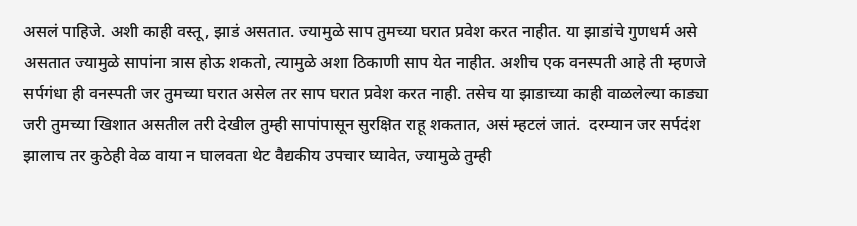असलं पाहिजे. अशी काही वस्तू, झाडं असतात. ज्यामुळे साप तुमच्या घरात प्रवेश करत नाहीत. या झाडांचे गुणधर्म असे असतात ज्यामुळे सापांना त्रास होऊ शकतो, त्यामुळे अशा ठिकाणी साप येत नाहीत. अशीच एक वनस्पती आहे ती म्हणजे सर्पगंधा ही वनस्पती जर तुमच्या घरात असेल तर साप घरात प्रवेश करत नाही. तसेच या झाडाच्या काही वाळलेल्या काड्या जरी तुमच्या खिशात असतील तरी देखील तुम्ही सापांपासून सुरक्षित राहू शकतात, असं म्हटलं जातं.  दरम्यान जर सर्पदंश झालाच तर कुठेही वेळ वाया न घालवता थेट वैद्यकीय उपचार घ्यावेत, ज्यामुळे तुम्ही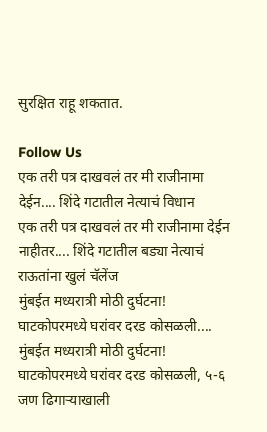सुरक्षित राहू शकतात.

Follow Us
एक तरी पत्र दाखवलं तर मी राजीनामा देईन.... शिंदे गटातील नेत्याचं विधान
एक तरी पत्र दाखवलं तर मी राजीनामा देईन नाहीतर.... शिंदे गटातील बड्या नेत्याचं राऊतांना खुलं चॅलेंज
मुंबईत मध्यरात्री मोठी दुर्घटना! घाटकोपरमध्ये घरांवर दरड कोसळली....
मुंबईत मध्यरात्री मोठी दुर्घटना! घाटकोपरमध्ये घरांवर दरड कोसळली, ५-६ जण ढिगाऱ्याखाली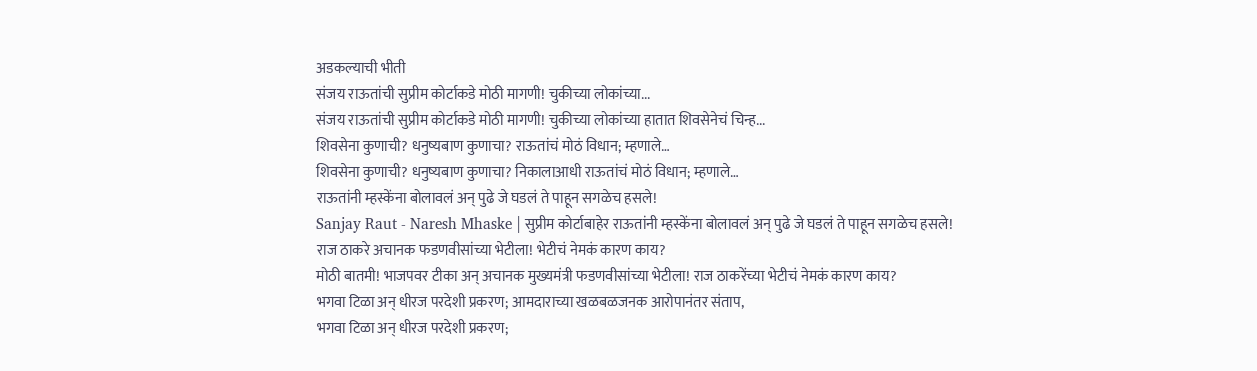अडकल्याची भीती
संजय राऊतांची सुप्रीम कोर्टाकडे मोठी मागणी! चुकीच्या लोकांच्या...
संजय राऊतांची सुप्रीम कोर्टाकडे मोठी मागणी! चुकीच्या लोकांच्या हातात शिवसेनेचं चिन्ह...
शिवसेना कुणाची? धनुष्यबाण कुणाचा? राऊतांचं मोठं विधान; म्हणाले…
शिवसेना कुणाची? धनुष्यबाण कुणाचा? निकालाआधी राऊतांचं मोठं विधान; म्हणाले…
राऊतांनी म्हस्केंना बोलावलं अन् पुढे जे घडलं ते पाहून सगळेच हसले!
Sanjay Raut - Naresh Mhaske | सुप्रीम कोर्टाबाहेर राऊतांनी म्हस्केंना बोलावलं अन् पुढे जे घडलं ते पाहून सगळेच हसले!
राज ठाकरे अचानक फडणवीसांच्या भेटीला! भेटीचं नेमकं कारण काय?
मोठी बातमी! भाजपवर टीका अन् अचानक मुख्यमंत्री फडणवीसांच्या भेटीला! राज ठाकरेंच्या भेटीचं नेमकं कारण काय?
भगवा टिळा अन् धीरज परदेशी प्रकरण; आमदाराच्या खळबळजनक आरोपानंतर संताप,
भगवा टिळा अन् धीरज परदेशी प्रकरण;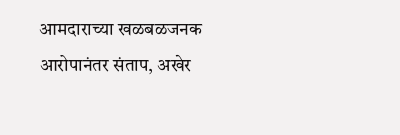आमदाराच्या खळबळजनक आरोपानंतर संताप, अखेर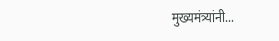मुख्यमंत्र्यांनी...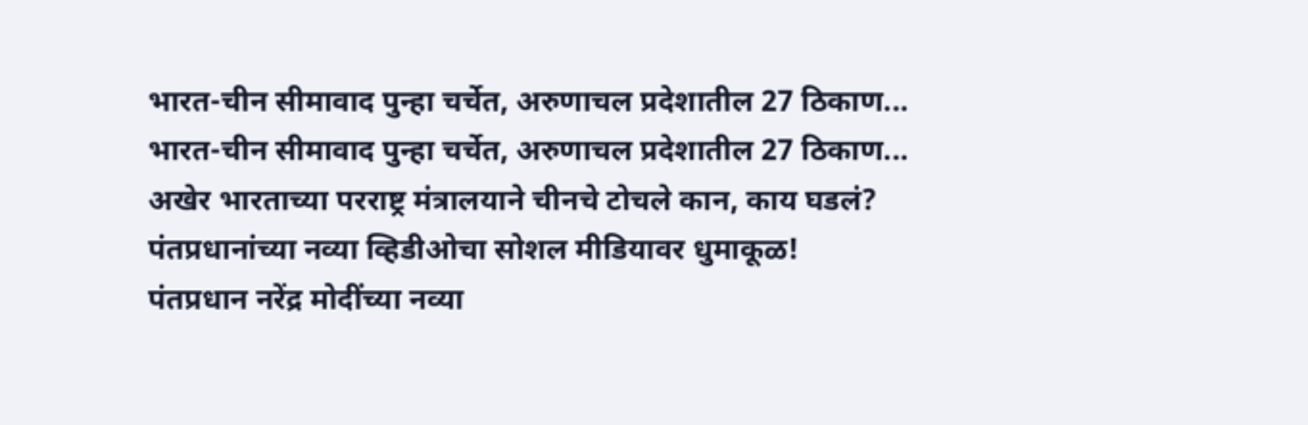भारत-चीन सीमावाद पुन्हा चर्चेत, अरुणाचल प्रदेशातील 27 ठिकाण...
भारत-चीन सीमावाद पुन्हा चर्चेत, अरुणाचल प्रदेशातील 27 ठिकाण... अखेर भारताच्या परराष्ट्र मंत्रालयाने चीनचे टोचले कान, काय घडलं?
पंतप्रधानांच्या नव्या व्हिडीओचा सोशल मीडियावर धुमाकूळ!
पंतप्रधान नरेंद्र मोदींच्या नव्या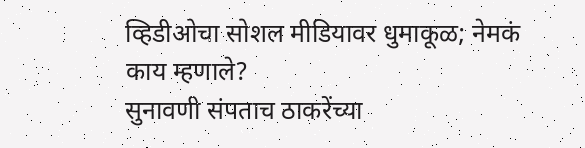व्हिडीओचा सोशल मीडियावर धुमाकूळ; नेमकं काय म्हणाले?
सुनावणी संपताच ठाकरेंच्या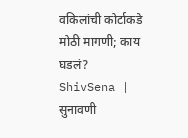वकिलांची कोर्टाकडे मोठी मागणी; काय घडलं?
ShivSena | सुनावणी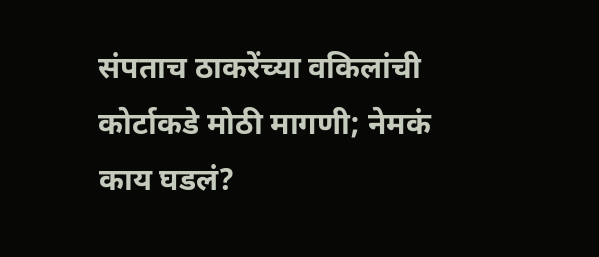संपताच ठाकरेंच्या वकिलांची कोर्टाकडे मोठी मागणी; नेमकं काय घडलं?